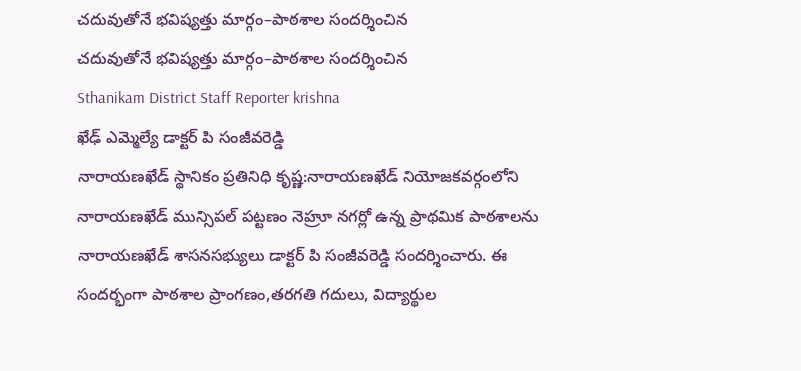చదువుతోనే భవిష్యత్తు మార్గం–పాఠశాల సందర్శించిన
చదువుతోనే భవిష్యత్తు మార్గం–పాఠశాల సందర్శించిన
Sthanikam District Staff Reporter krishna
ఖేఢ్ ఎమ్మెల్యే డాక్టర్ పి సంజీవరెడ్డి
నారాయణఖేడ్ స్థానికం ప్రతినిధి కృష్ణ:నారాయణఖేడ్ నియోజకవర్గంలోని నారాయణఖేడ్ మున్సిపల్ పట్టణం నెహ్రూ నగర్లో ఉన్న ప్రాథమిక పాఠశాలను నారాయణఖేడ్ శాసనసభ్యులు డాక్టర్ పి సంజీవరెడ్డి సందర్శించారు. ఈ సందర్భంగా పాఠశాల ప్రాంగణం,తరగతి గదులు, విద్యార్థుల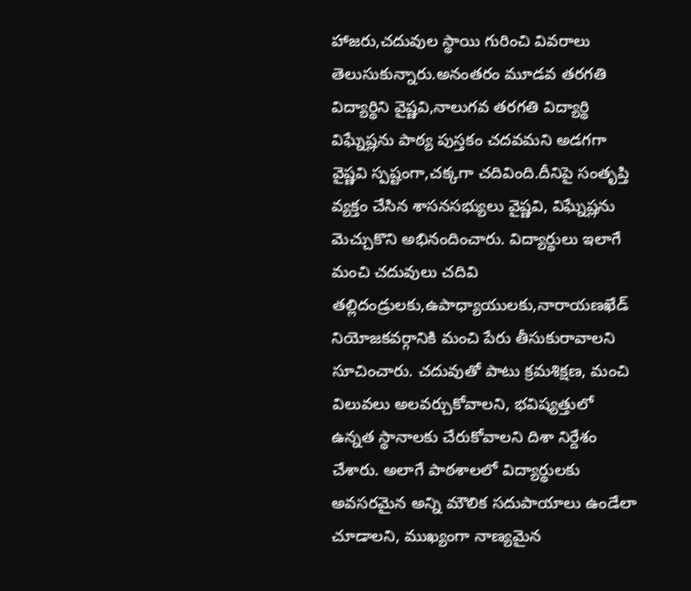హాజరు,చదువుల స్థాయి గురించి వివరాలు తెలుసుకున్నారు.అనంతరం మూడవ తరగతి విద్యార్థిని వైష్ణవి,నాలుగవ తరగతి విద్యార్థి విఘ్నేష్లను పాఠ్య పుస్తకం చదవమని అడగగా వైష్ణవి స్పష్టంగా,చక్కగా చదివింది.దీనిపై సంతృప్తి వ్యక్తం చేసిన శాసనసభ్యులు వైష్ణవి, విఘ్నేష్లను మెచ్చుకొని అభినందించారు. విద్యార్థులు ఇలాగే మంచి చదువులు చదివి తల్లిదండ్రులకు,ఉపాధ్యాయులకు,నారాయణఖేడ్ నియోజకవర్గానికి మంచి పేరు తీసుకురావాలని సూచించారు. చదువుతో పాటు క్రమశిక్షణ, మంచి విలువలు అలవర్చుకోవాలని, భవిష్యత్తులో ఉన్నత స్థానాలకు చేరుకోవాలని దిశా నిర్దేశం చేశారు. అలాగే పాఠశాలలో విద్యార్థులకు అవసరమైన అన్ని మౌలిక సదుపాయాలు ఉండేలా చూడాలని, ముఖ్యంగా నాణ్యమైన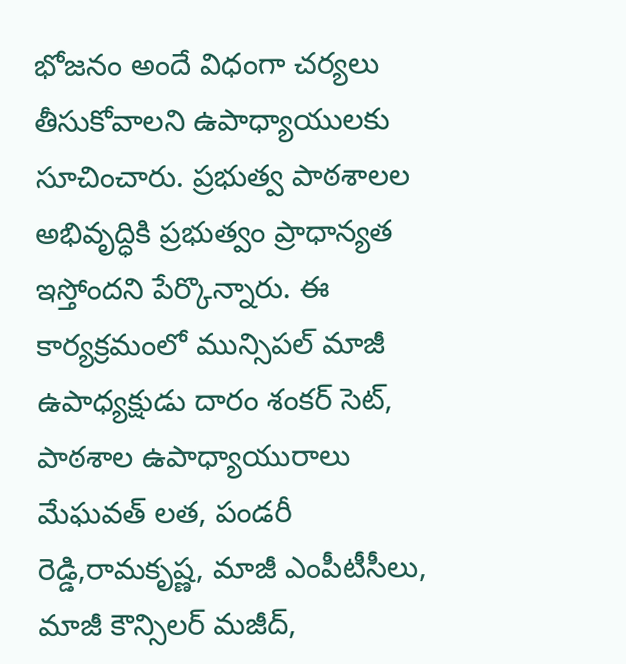భోజనం అందే విధంగా చర్యలు తీసుకోవాలని ఉపాధ్యాయులకు సూచించారు. ప్రభుత్వ పాఠశాలల అభివృద్ధికి ప్రభుత్వం ప్రాధాన్యత ఇస్తోందని పేర్కొన్నారు. ఈ కార్యక్రమంలో మున్సిపల్ మాజీ ఉపాధ్యక్షుడు దారం శంకర్ సెట్, పాఠశాల ఉపాధ్యాయురాలు మేఘవత్ లత, పండరీ రెడ్డి,రామకృష్ణ, మాజీ ఎంపీటీసీలు, మాజీ కౌన్సిలర్ మజీద్,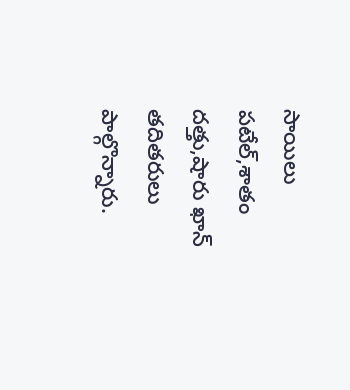సాయిలు పటేల్,శాతం దత్తు,షారు ఖాన్ తదితరులు పాల్గొన్నారు.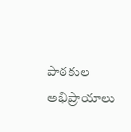పాఠకుల అభిప్రాయాలు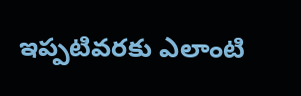ఇప్పటివరకు ఎలాంటి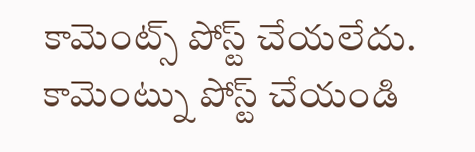కామెంట్స్ పోస్ట్ చేయలేదు.
కామెంట్ను పోస్ట్ చేయండి